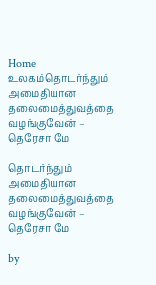Home உலகம்தொடர்ந்தும் அமைதியான தலைமைத்துவத்தை வழங்குவேன் – தெரேசா மே

தொடர்ந்தும் அமைதியான தலைமைத்துவத்தை வழங்குவேன் – தெரேசா மே

by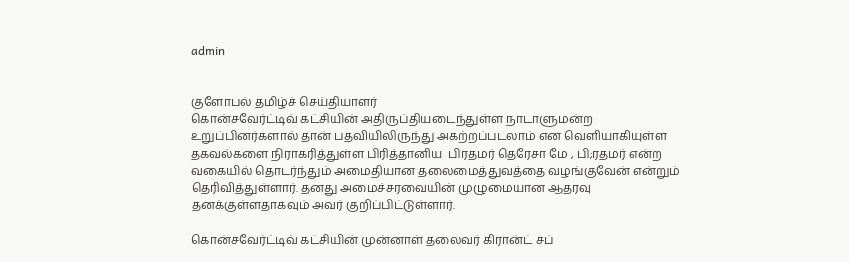admin


குளோபல் தமிழ்ச் செய்தியாளர்
கொன்சவேர்ட்டிவ் கட்சியின் அதிருப்தியடைந்துள்ள நாடாளுமன்ற உறுப்பினர்களால் தான் பதவியிலிருந்து அகற்றப்படலாம் என வெளியாகியுள்ள தகவல்களை நிராகரித்துள்ள பிரித்தானிய  பிரதமர் தெரேசா மே , பி;ரதமர் என்ற வகையில் தொடர்ந்தும் அமைதியான தலைமைத்துவத்தை வழங்குவேன் என்றும் தெரிவித்துள்ளார். தனது அமைச்சரவையின் முழுமையான ஆதரவு தனக்குள்ளதாகவும் அவர் குறிப்பிட்டுள்ளார்.

கொன்சவேர்ட்டிவ் கட்சியின் முன்னாள் தலைவர் கிரான்ட் சப்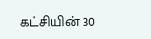கட்சியின் 30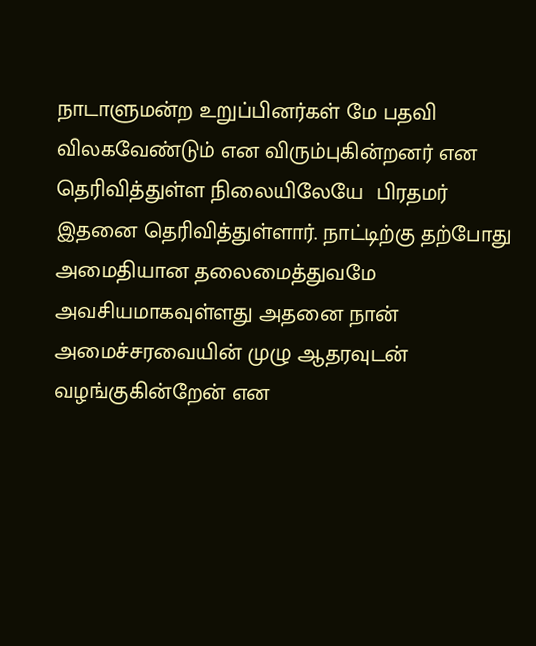நாடாளுமன்ற உறுப்பினர்கள் மே பதவி விலகவேண்டும் என விரும்புகின்றனர் என தெரிவித்துள்ள நிலையிலேயே  பிரதமர் இதனை தெரிவித்துள்ளார். நாட்டிற்கு தற்போது அமைதியான தலைமைத்துவமே அவசியமாகவுள்ளது அதனை நான் அமைச்சரவையின் முழு ஆதரவுடன் வழங்குகின்றேன் என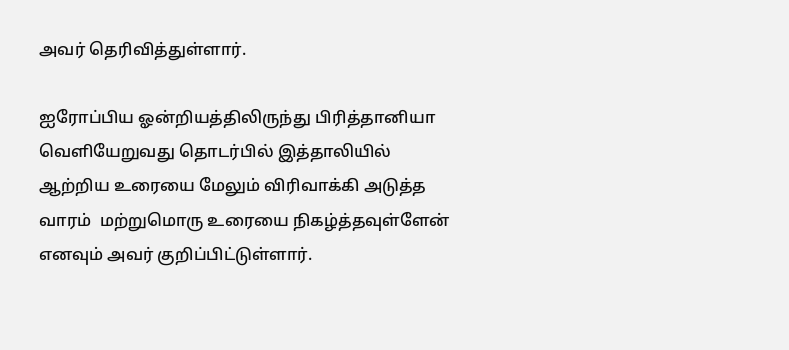அவர் தெரிவித்துள்ளார்.

ஐரோப்பிய ஓன்றியத்திலிருந்து பிரித்தானியா வெளியேறுவது தொடர்பில் இத்தாலியில் ஆற்றிய உரையை மேலும் விரிவாக்கி அடுத்த வாரம்  மற்றுமொரு உரையை நிகழ்த்தவுள்ளேன் எனவும் அவர் குறிப்பிட்டுள்ளார்.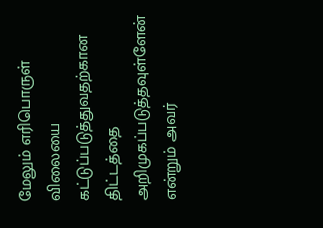மேலும் எரிபொருள் விலையை  கட்டுப்படுத்துவதற்கான  திட்டத்தை அறிமுகப்படுத்தவுள்ளேன் என்றும் அவர்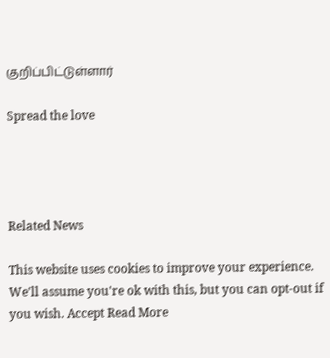குறிப்பிட்டுள்ளார்

Spread the love




Related News

This website uses cookies to improve your experience. We'll assume you're ok with this, but you can opt-out if you wish. Accept Read More